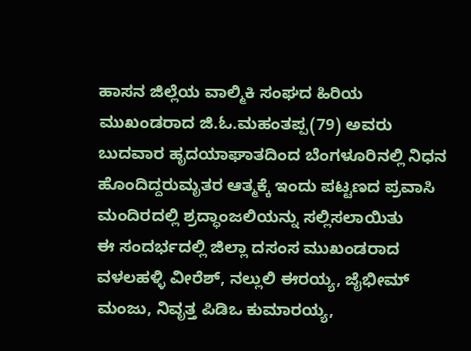ಹಾಸನ ಜಿಲ್ಲೆಯ ವಾಲ್ಮಿಕಿ ಸಂಘದ ಹಿರಿಯ ಮುಖಂಡರಾದ ಜಿ.ಓ.ಮಹಂತಪ್ಪ(79) ಅವರು ಬುದವಾರ ಹೃದಯಾಘಾತದಿಂದ ಬೆಂಗಳೂರಿನಲ್ಲಿ ನಿಧನ ಹೊಂದಿದ್ದರುಮೃತರ ಆತ್ಮಕ್ಕೆ ಇಂದು ಪಟ್ಟಣದ ಪ್ರವಾಸಿ ಮಂದಿರದಲ್ಲಿ ಶ್ರದ್ಧಾಂಜಲಿಯನ್ನು ಸಲ್ಲಿಸಲಾಯಿತು
ಈ ಸಂದರ್ಭದಲ್ಲಿ ಜಿಲ್ಲಾ ದಸಂಸ ಮುಖಂಡರಾದ ವಳಲಹಳ್ಳಿ ವೀರೆಶ್, ನಲ್ಲುಲಿ ಈರಯ್ಯ, ಜೈಭೀಮ್ ಮಂಜು, ನಿವೃತ್ತ ಪಿಡಿಒ ಕುಮಾರಯ್ಯ,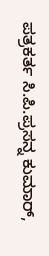ಪತ್ರಕರ್ತ ಸಿ.ಪಿ.ಪ್ರಸನ್ನ ಕುಮಾರ್,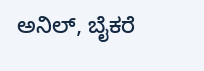ಅನಿಲ್, ಬೈಕರೆ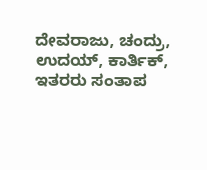ದೇವರಾಜು, ಚಂದ್ರು, ಉದಯ್, ಕಾರ್ತಿಕ್, ಇತರರು ಸಂತಾಪ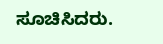ಸೂಚಿಸಿದರು.